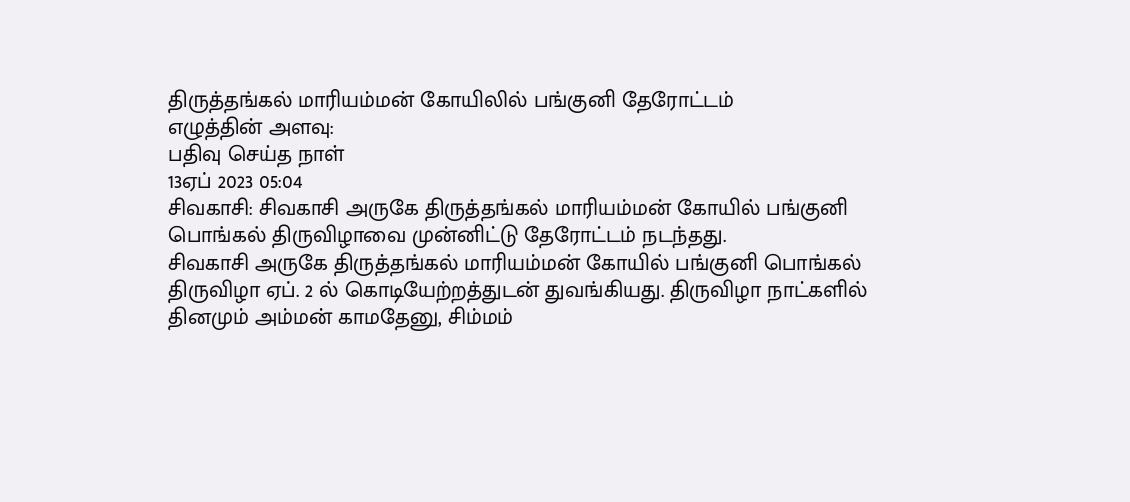திருத்தங்கல் மாரியம்மன் கோயிலில் பங்குனி தேரோட்டம்
எழுத்தின் அளவு:
பதிவு செய்த நாள்
13ஏப் 2023 05:04
சிவகாசி: சிவகாசி அருகே திருத்தங்கல் மாரியம்மன் கோயில் பங்குனி பொங்கல் திருவிழாவை முன்னிட்டு தேரோட்டம் நடந்தது.
சிவகாசி அருகே திருத்தங்கல் மாரியம்மன் கோயில் பங்குனி பொங்கல் திருவிழா ஏப். 2 ல் கொடியேற்றத்துடன் துவங்கியது. திருவிழா நாட்களில் தினமும் அம்மன் காமதேனு, சிம்மம்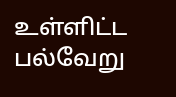உள்ளிட்ட பல்வேறு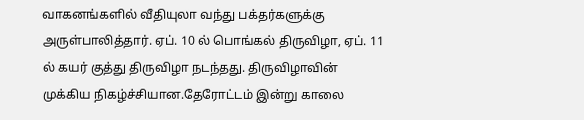வாகனங்களில் வீதியுலா வந்து பக்தர்களுக்கு அருள்பாலித்தார். ஏப். 10 ல் பொங்கல் திருவிழா, ஏப். 11 ல் கயர் குத்து திருவிழா நடந்தது. திருவிழாவின் முக்கிய நிகழ்ச்சியான.தேரோட்டம் இன்று காலை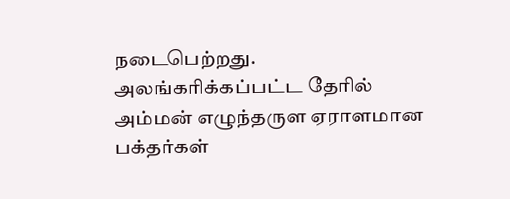நடைபெற்றது. அலங்கரிக்கப்பட்ட தேரில் அம்மன் எழுந்தருள ஏராளமான பக்தர்கள்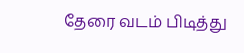தேரை வடம் பிடித்து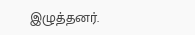இழுத்தனர்.